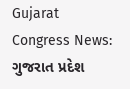Gujarat Congress News: ગુજરાત પ્રદેશ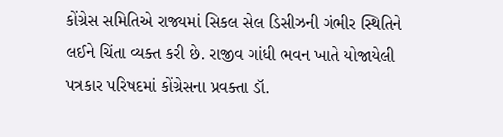કોંગ્રેસ સમિતિએ રાજ્યમાં સિકલ સેલ ડિસીઝની ગંભીર સ્થિતિને લઈને ચિંતા વ્યક્ત કરી છે. રાજીવ ગાંધી ભવન ખાતે યોજાયેલી પત્રકાર પરિષદમાં કોંગ્રેસના પ્રવક્તા ડૉ.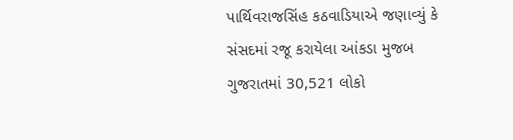પાર્થિવરાજસિંહ કઠવાડિયાએ જણાવ્યું કે સંસદમાં રજૂ કરાયેલા આંકડા મુજબ ગુજરાતમાં 30,521 લોકો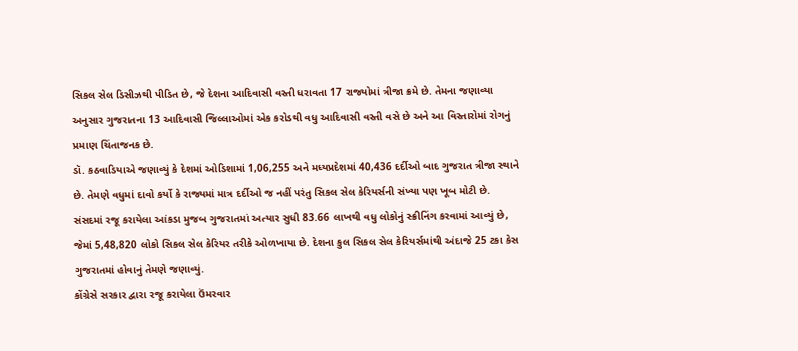સિકલ સેલ ડિસીઝથી પીડિત છે, જે દેશના આદિવાસી વસ્તી ધરાવતા 17 રાજ્યોમાં ત્રીજા ક્રમે છે. તેમના જણાવ્યા અનુસાર ગુજરાતના 13 આદિવાસી જિલ્લાઓમાં એક કરોડથી વધુ આદિવાસી વસ્તી વસે છે અને આ વિસ્તારોમાં રોગનું પ્રમાણ ચિંતાજનક છે.
ડૉ. કઠવાડિયાએ જણાવ્યું કે દેશમાં ઓડિશામાં 1,06,255 અને મધ્યપ્રદેશમાં 40,436 દર્દીઓ બાદ ગુજરાત ત્રીજા સ્થાને છે. તેમણે વધુમાં દાવો કર્યો કે રાજ્યમાં માત્ર દર્દીઓ જ નહીં પરંતુ સિકલ સેલ કેરિયર્સની સંખ્યા પણ ખૂબ મોટી છે. સંસદમાં રજૂ કરાયેલા આંકડા મુજબ ગુજરાતમાં અત્યાર સુધી 83.66 લાખથી વધુ લોકોનું સ્ક્રીનિંગ કરવામાં આવ્યું છે, જેમાં 5,48,820 લોકો સિકલ સેલ કેરિયર તરીકે ઓળખાયા છે. દેશના કુલ સિકલ સેલ કેરિયર્સમાંથી અંદાજે 25 ટકા કેસ ગુજરાતમાં હોવાનું તેમણે જણાવ્યું.
કોંગ્રેસે સરકાર દ્વારા રજૂ કરાયેલા ઉંમરવાર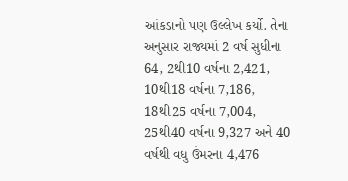આંકડાનો પણ ઉલ્લેખ કર્યો. તેના અનુસાર રાજ્યમાં 2 વર્ષ સુધીના 64, 2થી10 વર્ષના 2,421, 10થી18 વર્ષના 7,186, 18થી25 વર્ષના 7,004, 25થી40 વર્ષના 9,327 અને 40 વર્ષથી વધુ ઉંમરના 4,476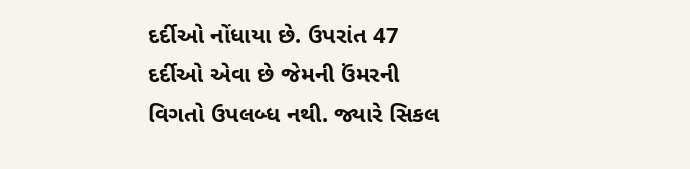દર્દીઓ નોંધાયા છે. ઉપરાંત 47 દર્દીઓ એવા છે જેમની ઉંમરની વિગતો ઉપલબ્ધ નથી. જ્યારે સિકલ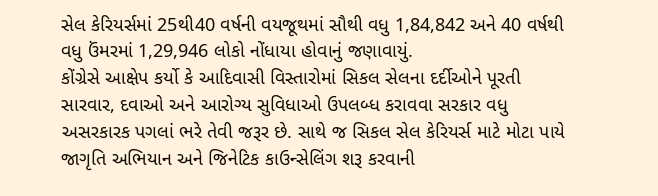સેલ કેરિયર્સમાં 25થી40 વર્ષની વયજૂથમાં સૌથી વધુ 1,84,842 અને 40 વર્ષથી વધુ ઉંમરમાં 1,29,946 લોકો નોંધાયા હોવાનું જણાવાયું.
કોંગ્રેસે આક્ષેપ કર્યો કે આદિવાસી વિસ્તારોમાં સિકલ સેલના દર્દીઓને પૂરતી સારવાર, દવાઓ અને આરોગ્ય સુવિધાઓ ઉપલબ્ધ કરાવવા સરકાર વધુ અસરકારક પગલાં ભરે તેવી જરૂર છે. સાથે જ સિકલ સેલ કેરિયર્સ માટે મોટા પાયે જાગૃતિ અભિયાન અને જિનેટિક કાઉન્સેલિંગ શરૂ કરવાની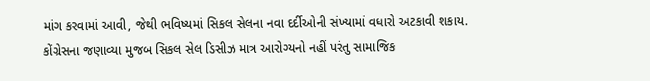માંગ કરવામાં આવી, જેથી ભવિષ્યમાં સિકલ સેલના નવા દર્દીઓની સંખ્યામાં વધારો અટકાવી શકાય.
કોંગ્રેસના જણાવ્યા મુજબ સિકલ સેલ ડિસીઝ માત્ર આરોગ્યનો નહીં પરંતુ સામાજિક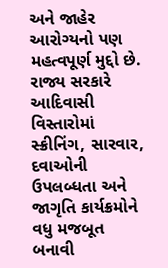અને જાહેર આરોગ્યનો પણ મહત્વપૂર્ણ મુદ્દો છે. રાજ્ય સરકારે આદિવાસી વિસ્તારોમાં સ્ક્રીનિંગ, સારવાર, દવાઓની ઉપલબ્ધતા અને જાગૃતિ કાર્યક્રમોને વધુ મજબૂત બનાવી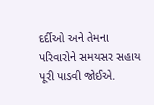દર્દીઓ અને તેમના પરિવારોને સમયસર સહાય પૂરી પાડવી જોઈએ.